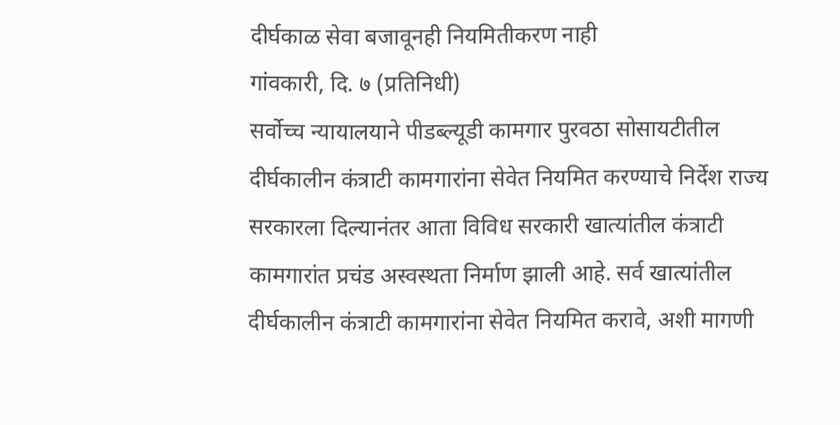दीर्घकाळ सेवा बजावूनही नियमितीकरण नाही
गांवकारी, दि. ७ (प्रतिनिधी)
सर्वोच्च न्यायालयाने पीडब्ल्यूडी कामगार पुरवठा सोसायटीतील दीर्घकालीन कंत्राटी कामगारांना सेवेत नियमित करण्याचे निर्देश राज्य सरकारला दिल्यानंतर आता विविध सरकारी खात्यांतील कंत्राटी कामगारांत प्रचंड अस्वस्थता निर्माण झाली आहे. सर्व खात्यांतील दीर्घकालीन कंत्राटी कामगारांना सेवेत नियमित करावे, अशी मागणी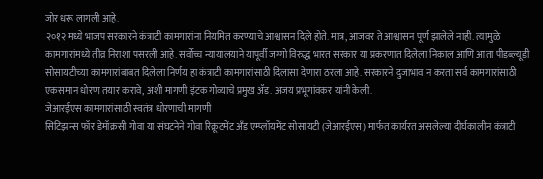जोर धरू लागली आहे.
२०१२ मध्ये भाजप सरकारने कंत्राटी कामगारांना नियमित करण्याचे आश्वासन दिले होते. मात्र, आजवर ते आश्वासन पूर्ण झालेले नाही. त्यामुळे कामगारांमध्ये तीव्र निराशा पसरली आहे. सर्वोच्च न्यायालयाने यापूर्वी जग्गो विरुद्ध भारत सरकार या प्रकरणात दिलेला निकाल आणि आता पीडब्ल्यूडी सोसायटीच्या कामगारांबाबत दिलेला निर्णय हा कंत्राटी कामगारांसाठी दिलासा देणारा ठरला आहे. सरकारने दुजाभाव न करता सर्व कामगारांसाठी एकसमान धोरण तयार करावे, अशी मागणी इंटक गोव्याचे प्रमुख ॲड. अजय प्रभूगांवकर यांनी केली.
जेआरईएस कामगारांसाठी स्वतंत्र धोरणाची मागणी
सिटिझन्स फॉर डेमॉक्रसी गोवा या संघटनेने गोवा रिक्रूटमेंट अँड एम्प्लॉयमेंट सोसायटी (जेआरईएस) मार्फत कार्यरत असलेल्या दीर्घकालीन कंत्राटी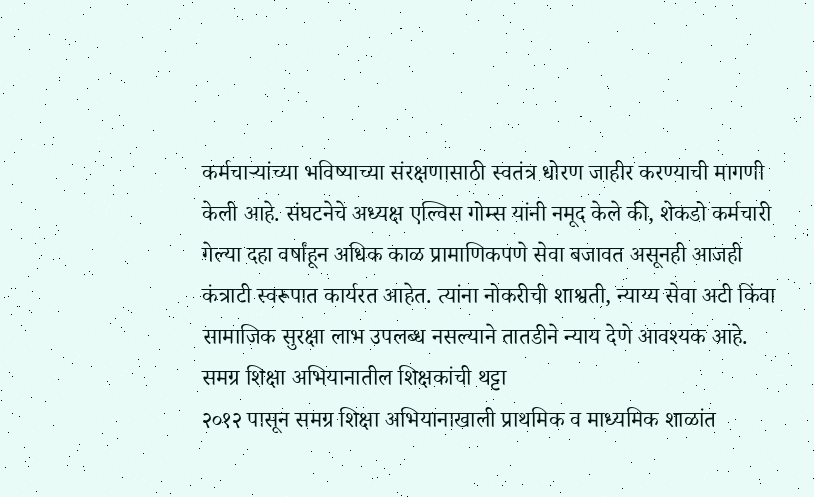कर्मचाऱ्यांच्या भविष्याच्या संरक्षणासाठी स्वतंत्र धोरण जाहीर करण्याची मागणी केली आहे. संघटनेचे अध्यक्ष एल्विस गोम्स यांनी नमूद केले की, शेकडो कर्मचारी गेल्या दहा वर्षांहून अधिक काळ प्रामाणिकपणे सेवा बजावत असूनही आजही कंत्राटी स्वरूपात कार्यरत आहेत. त्यांना नोकरीची शाश्वती, न्याय्य सेवा अटी किंवा सामाजिक सुरक्षा लाभ उपलब्ध नसल्याने तातडीने न्याय देणे आवश्यक आहे.
समग्र शिक्षा अभियानातील शिक्षकांची थट्टा
२०१२ पासून समग्र शिक्षा अभियानाखाली प्राथमिक व माध्यमिक शाळांत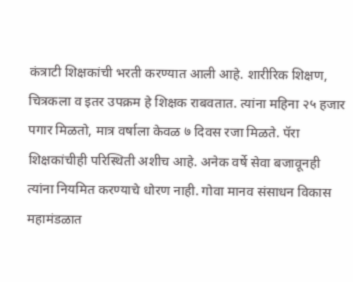कंत्राटी शिक्षकांची भरती करण्यात आली आहे. शारीरिक शिक्षण, चित्रकला व इतर उपक्रम हे शिक्षक राबवतात. त्यांना महिना २५ हजार पगार मिळतो, मात्र वर्षाला केवळ ७ दिवस रजा मिळते. पॅरा शिक्षकांचीही परिस्थिती अशीच आहे. अनेक वर्षे सेवा बजावूनही त्यांना नियमित करण्याचे धोरण नाही. गोवा मानव संसाधन विकास महामंडळात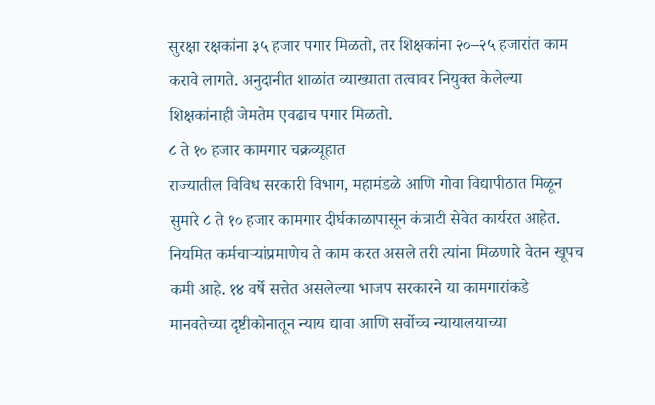सुरक्षा रक्षकांना ३५ हजार पगार मिळतो, तर शिक्षकांना २०–२५ हजारांत काम करावे लागते. अनुदानीत शाळांत व्याख्याता तत्वावर नियुक्त केलेल्या शिक्षकांनाही जेमतेम एवढाच पगार मिळतो.
८ ते १० हजार कामगार चक्रव्यूहात
राज्यातील विविध सरकारी विभाग, महामंडळे आणि गोवा विद्यापीठात मिळून सुमारे ८ ते १० हजार कामगार दीर्घकाळापासून कंत्राटी सेवेत कार्यरत आहेत. नियमित कर्मचाऱ्यांप्रमाणेच ते काम करत असले तरी त्यांना मिळणारे वेतन खूपच कमी आहे. १४ वर्षे सत्तेत असलेल्या भाजप सरकारने या कामगारांकडे मानवतेच्या दृष्टीकोनातून न्याय द्यावा आणि सर्वोच्च न्यायालयाच्या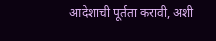आदेशाची पूर्तता करावी, अशी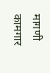मागणी कामगार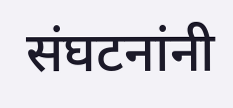संघटनांनी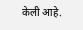केली आहे.